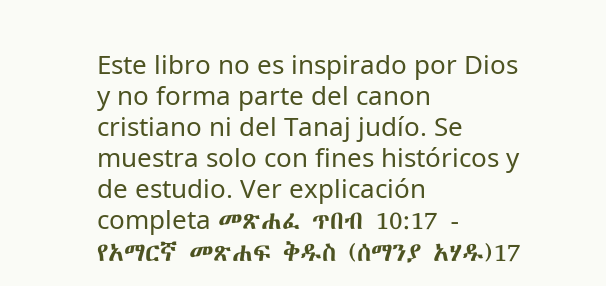Este libro no es inspirado por Dios y no forma parte del canon cristiano ni del Tanaj judío. Se muestra solo con fines históricos y de estudio. Ver explicación completa መጽሐፈ ጥበብ 10:17 - የአማርኛ መጽሐፍ ቅዱስ (ሰማንያ አሃዱ)17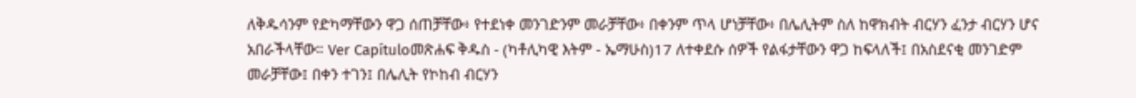ለቅዱሳንም የድካማቸውን ዋጋ ሰጠቻቸው፥ የተደነቀ መንገድንም መራቻቸው፥ በቀንም ጥላ ሆነቻቸው፥ በሌሊትም ስለ ከዋክብት ብርሃን ፈንታ ብርሃን ሆና አበራችላቸው። Ver Capítuloመጽሐፍ ቅዱስ - (ካቶሊካዊ እትም - ኤማሁስ)17 ለተቀደሱ ሰዎች የልፋታቸውን ዋጋ ከፍላለች፤ በአስደናቂ መንገድም መራቻቸው፤ በቀን ተገን፤ በሌሊት የኮከብ ብርሃን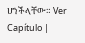ሆነችላቸው። Ver Capítulo |